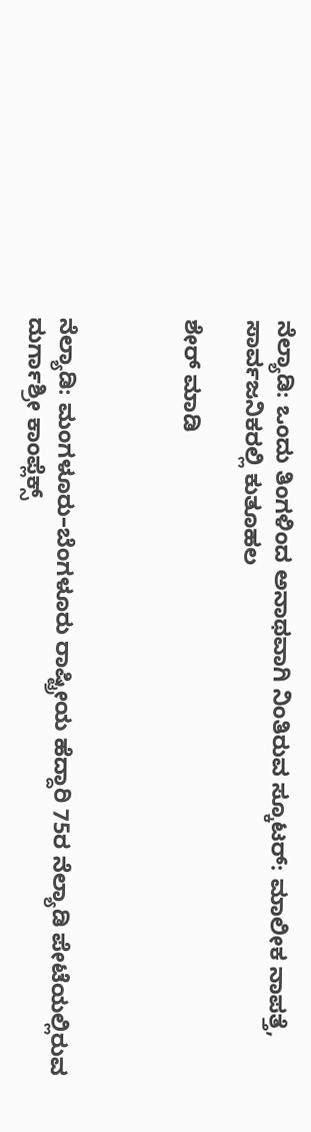ನೆಲ್ಯಾಡಿ: ಒಂದು ತಿಂಗಳಿಂದ ಅನಾಥವಾಗಿ ನಿಂತಿರುವ ಸ್ಕೂಟರ್: ಮಾಲೀಕ ನಾಪತ್ತೆ, ಸಾರ್ವಜನಿಕರಲ್ಲಿ ಕುತೂಹಲ

ಶೇರ್ ಮಾಡಿ



ನೆಲ್ಯಾಡಿ: ಮಂಗಳೂರು–ಬೆಂಗಳೂರು ರಾಷ್ಟ್ರೀಯ ಹೆದ್ದಾರಿ 75ರ ನೆಲ್ಯಾಡಿ ಪೇಟೆಯಲ್ಲಿರುವ ದುರ್ಗಾಶ್ರೀ ಕಾಂಪ್ಲೆಕ್ಸ್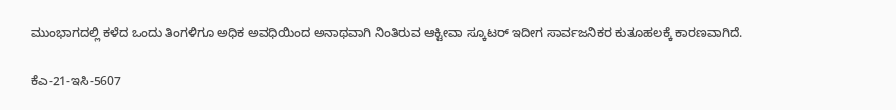ಮುಂಭಾಗದಲ್ಲಿ ಕಳೆದ ಒಂದು ತಿಂಗಳಿಗೂ ಅಧಿಕ ಅವಧಿಯಿಂದ ಅನಾಥವಾಗಿ ನಿಂತಿರುವ ಆಕ್ಟೀವಾ ಸ್ಕೂಟರ್ ಇದೀಗ ಸಾರ್ವಜನಿಕರ ಕುತೂಹಲಕ್ಕೆ ಕಾರಣವಾಗಿದೆ.

ಕೆಎ-21-ಇಸಿ-5607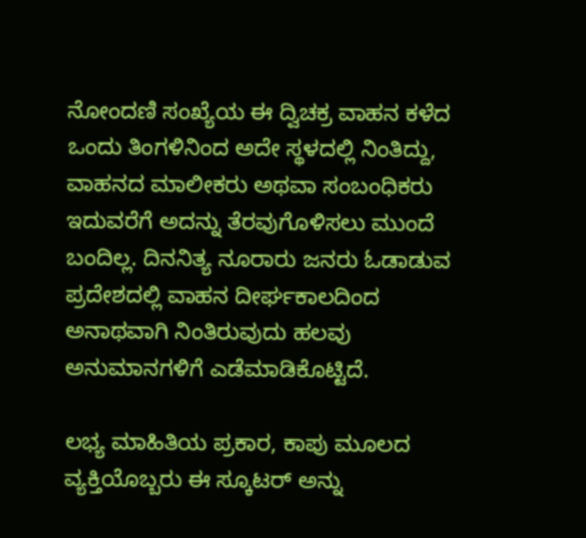ನೋಂದಣಿ ಸಂಖ್ಯೆಯ ಈ ದ್ವಿಚಕ್ರ ವಾಹನ ಕಳೆದ ಒಂದು ತಿಂಗಳಿನಿಂದ ಅದೇ ಸ್ಥಳದಲ್ಲಿ ನಿಂತಿದ್ದು, ವಾಹನದ ಮಾಲೀಕರು ಅಥವಾ ಸಂಬಂಧಿಕರು ಇದುವರೆಗೆ ಅದನ್ನು ತೆರವುಗೊಳಿಸಲು ಮುಂದೆ ಬಂದಿಲ್ಲ. ದಿನನಿತ್ಯ ನೂರಾರು ಜನರು ಓಡಾಡುವ ಪ್ರದೇಶದಲ್ಲಿ ವಾಹನ ದೀರ್ಘಕಾಲದಿಂದ ಅನಾಥವಾಗಿ ನಿಂತಿರುವುದು ಹಲವು ಅನುಮಾನಗಳಿಗೆ ಎಡೆಮಾಡಿಕೊಟ್ಟಿದೆ.

ಲಭ್ಯ ಮಾಹಿತಿಯ ಪ್ರಕಾರ, ಕಾಪು ಮೂಲದ ವ್ಯಕ್ತಿಯೊಬ್ಬರು ಈ ಸ್ಕೂಟರ್ ಅನ್ನು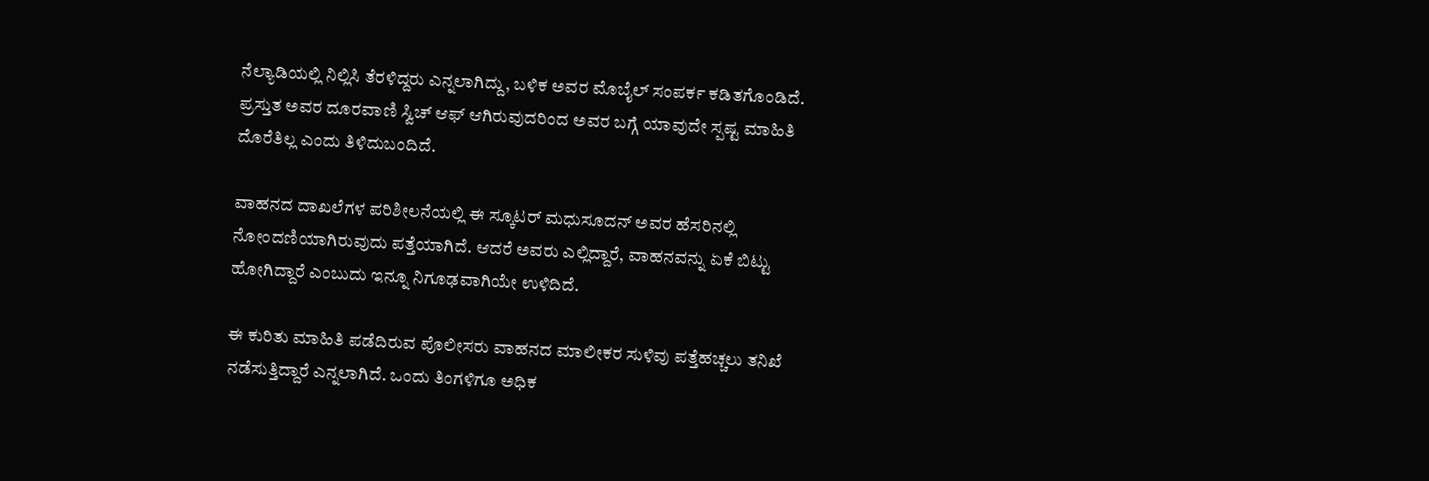ನೆಲ್ಯಾಡಿಯಲ್ಲಿ ನಿಲ್ಲಿಸಿ ತೆರಳಿದ್ದರು ಎನ್ನಲಾಗಿದ್ದು, ಬಳಿಕ ಅವರ ಮೊಬೈಲ್ ಸಂಪರ್ಕ ಕಡಿತಗೊಂಡಿದೆ. ಪ್ರಸ್ತುತ ಅವರ ದೂರವಾಣಿ ಸ್ವಿಚ್ ಆಫ್ ಆಗಿರುವುದರಿಂದ ಅವರ ಬಗ್ಗೆ ಯಾವುದೇ ಸ್ಪಷ್ಟ ಮಾಹಿತಿ ದೊರೆತಿಲ್ಲ ಎಂದು ತಿಳಿದುಬಂದಿದೆ.

ವಾಹನದ ದಾಖಲೆಗಳ ಪರಿಶೀಲನೆಯಲ್ಲಿ ಈ ಸ್ಕೂಟರ್ ಮಧುಸೂದನ್ ಅವರ ಹೆಸರಿನಲ್ಲಿ ನೋಂದಣಿಯಾಗಿರುವುದು ಪತ್ತೆಯಾಗಿದೆ. ಆದರೆ ಅವರು ಎಲ್ಲಿದ್ದಾರೆ, ವಾಹನವನ್ನು ಏಕೆ ಬಿಟ್ಟು ಹೋಗಿದ್ದಾರೆ ಎಂಬುದು ಇನ್ನೂ ನಿಗೂಢವಾಗಿಯೇ ಉಳಿದಿದೆ.

ಈ ಕುರಿತು ಮಾಹಿತಿ ಪಡೆದಿರುವ ಪೊಲೀಸರು ವಾಹನದ ಮಾಲೀಕರ ಸುಳಿವು ಪತ್ತೆಹಚ್ಚಲು ತನಿಖೆ ನಡೆಸುತ್ತಿದ್ದಾರೆ ಎನ್ನಲಾಗಿದೆ. ಒಂದು ತಿಂಗಳಿಗೂ ಅಧಿಕ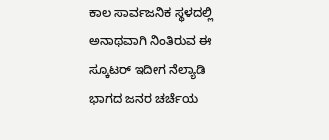ಕಾಲ ಸಾರ್ವಜನಿಕ ಸ್ಥಳದಲ್ಲಿ ಅನಾಥವಾಗಿ ನಿಂತಿರುವ ಈ ಸ್ಕೂಟರ್ ಇದೀಗ ನೆಲ್ಯಾಡಿ ಭಾಗದ ಜನರ ಚರ್ಚೆಯ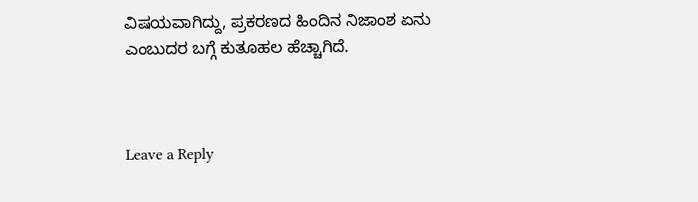ವಿಷಯವಾಗಿದ್ದು, ಪ್ರಕರಣದ ಹಿಂದಿನ ನಿಜಾಂಶ ಏನು ಎಂಬುದರ ಬಗ್ಗೆ ಕುತೂಹಲ ಹೆಚ್ಚಾಗಿದೆ.



Leave a Reply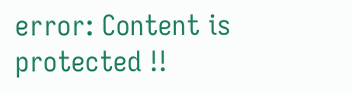error: Content is protected !!